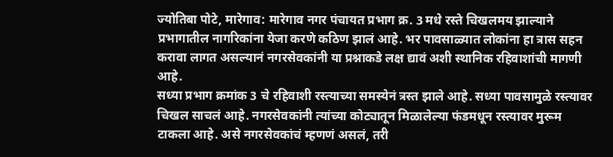ज्योतिबा पोटे, मारेगाव: मारेगाव नगर पंचायत प्रभाग क्र. 3 मधे रस्ते चिखलमय झाल्याने प्रभागातील नागरिकांना येजा करणे कठिण झालं आहे. भर पावसाळ्यात लोकांना हा त्रास सहन करावा लागत असल्यानं नगरसेवकांनी या प्रश्नाकडे लक्ष द्यावं अशी स्थानिक रहिवाशांची मागणी आहे.
सध्या प्रभाग क्रमांक 3 चे रहिवाशी रस्त्याच्या समस्येनं त्रस्त झाले आहे. सध्या पावसामुळे रस्त्यावर चिखल साचलं आहे. नगरसेवकांनी त्यांच्या कोट्यातून मिळालेल्या फंडमधून रस्त्यावर मुरूम टाकला आहे. असे नगरसेवकांचं म्हणणं असलं, तरी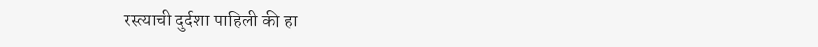रस्त्याची दुर्दशा पाहिली की हा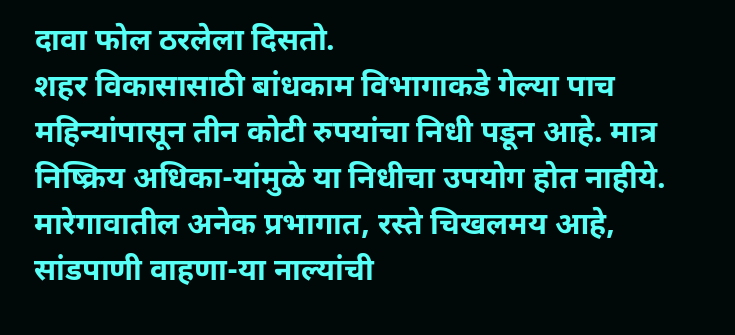दावा फोल ठरलेला दिसतो.
शहर विकासासाठी बांधकाम विभागाकडे गेल्या पाच महिन्यांपासून तीन कोटी रुपयांचा निधी पडून आहे. मात्र निष्क्रिय अधिका-यांमुळे या निधीचा उपयोग होत नाहीये. मारेगावातील अनेक प्रभागात, रस्ते चिखलमय आहे, सांडपाणी वाहणा-या नाल्यांची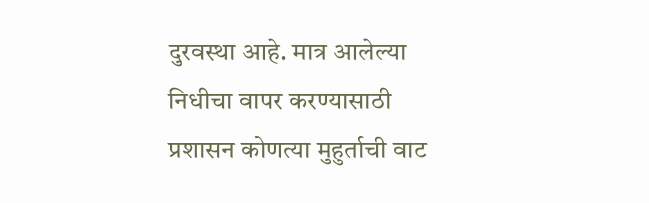दुरवस्था आहे. मात्र आलेल्या निधीचा वापर करण्यासाठी प्रशासन कोणत्या मुहुर्ताची वाट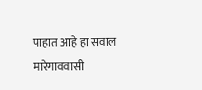पाहात आहे हा सवाल मारेगाववासी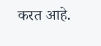करत आहे.